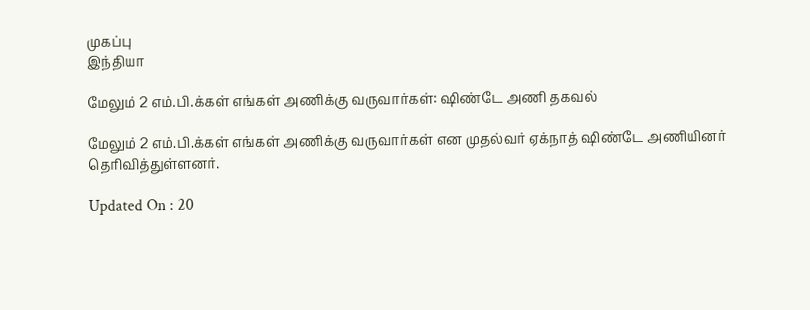முகப்பு
இந்தியா

மேலும் 2 எம்.பி.க்கள் எங்கள் அணிக்கு வருவார்கள்: ஷிண்டே அணி தகவல்

மேலும் 2 எம்.பி.க்கள் எங்கள் அணிக்கு வருவார்கள் என முதல்வர் ஏக்நாத் ஷிண்டே அணியினர் தெரிவித்துள்ளனர்.

Updated On : 20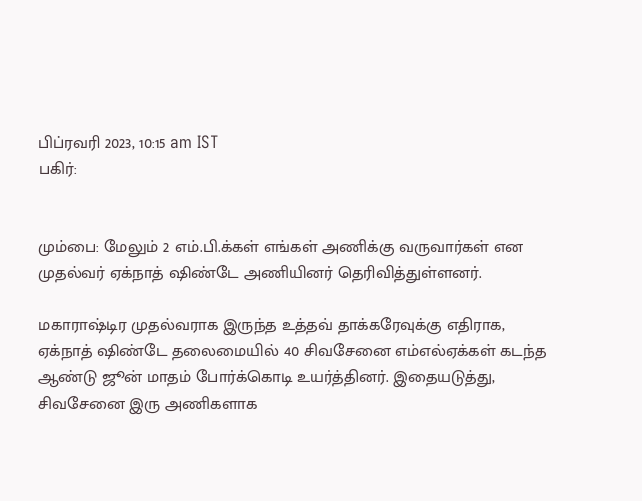பிப்ரவரி 2023, 10:15 am IST
பகிர்:


மும்பை: மேலும் 2 எம்.பி.க்கள் எங்கள் அணிக்கு வருவார்கள் என முதல்வர் ஏக்நாத் ஷிண்டே அணியினர் தெரிவித்துள்ளனர்.

மகாராஷ்டிர முதல்வராக இருந்த உத்தவ் தாக்கரேவுக்கு எதிராக, ஏக்நாத் ஷிண்டே தலைமையில் 40 சிவசேனை எம்எல்ஏக்கள் கடந்த ஆண்டு ஜூன் மாதம் போர்க்கொடி உயர்த்தினர். இதையடுத்து, சிவசேனை இரு அணிகளாக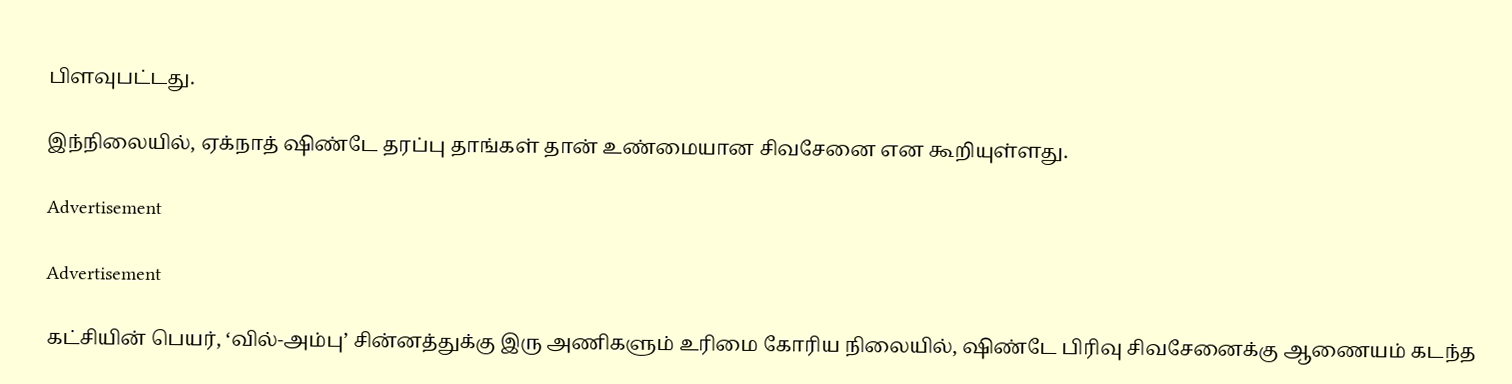பிளவுபட்டது.

இந்நிலையில், ஏக்நாத் ஷிண்டே தரப்பு தாங்கள் தான் உண்மையான சிவசேனை என கூறியுள்ளது.

Advertisement

Advertisement

கட்சியின் பெயர், ‘வில்-அம்பு’ சின்னத்துக்கு இரு அணிகளும் உரிமை கோரிய நிலையில், ஷிண்டே பிரிவு சிவசேனைக்கு ஆணையம் கடந்த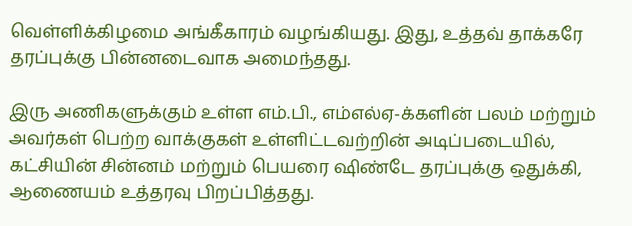வெள்ளிக்கிழமை அங்கீகாரம் வழங்கியது. இது, உத்தவ் தாக்கரே தரப்புக்கு பின்னடைவாக அமைந்தது.

இரு அணிகளுக்கும் உள்ள எம்.பி., எம்எல்ஏ-க்களின் பலம் மற்றும் அவர்கள் பெற்ற வாக்குகள் உள்ளிட்டவற்றின் அடிப்படையில், கட்சியின் சின்னம் மற்றும் பெயரை ஷிண்டே தரப்புக்கு ஒதுக்கி, ஆணையம் உத்தரவு பிறப்பித்தது.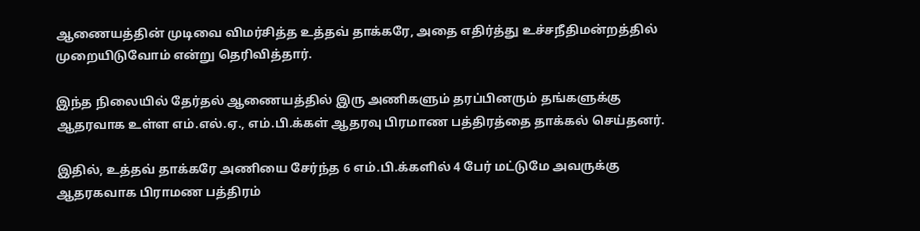ஆணையத்தின் முடிவை விமர்சித்த உத்தவ் தாக்கரே, அதை எதிர்த்து உச்சநீதிமன்றத்தில் முறையிடுவோம் என்று தெரிவித்தார்.

இந்த நிலையில் தேர்தல் ஆணையத்தில் இரு அணிகளும் தரப்பினரும் தங்களுக்கு ஆதரவாக உள்ள எம்.எல்.ஏ., எம்.பி.க்கள் ஆதரவு பிரமாண பத்திரத்தை தாக்கல் செய்தனர்.

இதில், உத்தவ் தாக்கரே அணியை சேர்ந்த 6 எம்.பி.க்களில் 4 பேர் மட்டுமே அவருக்கு ஆதரகவாக பிராமண பத்திரம்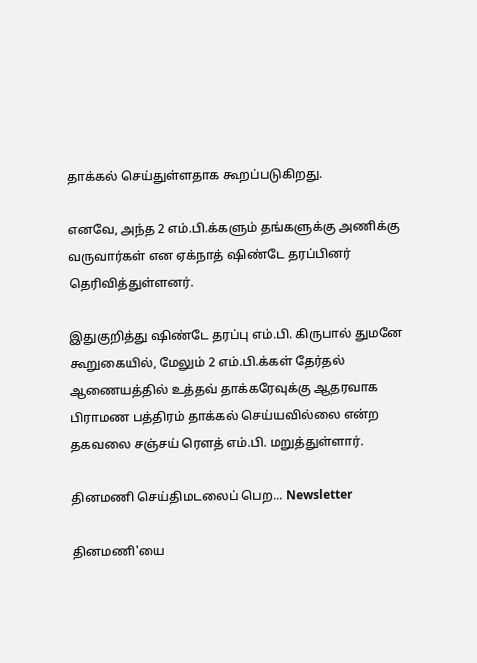தாக்கல் செய்துள்ளதாக கூறப்படுகிறது.

எனவே, அந்த 2 எம்.பி.க்களும் தங்களுக்கு அணிக்கு வருவார்கள் என ஏக்நாத் ஷிண்டே தரப்பினர் தெரிவித்துள்ளனர்.

இதுகுறித்து ஷிண்டே தரப்பு எம்.பி. கிருபால் துமனே கூறுகையில், மேலும் 2 எம்.பி.க்கள் தேர்தல் ஆணையத்தில் உத்தவ் தாக்கரேவுக்கு ஆதரவாக பிராமண பத்திரம் தாக்கல் செய்யவில்லை என்ற தகவலை சஞ்சய் ரெளத் எம்.பி. மறுத்துள்ளார்.

தினமணி செய்திமடலைப் பெற... Newsletter

தினமணி'யை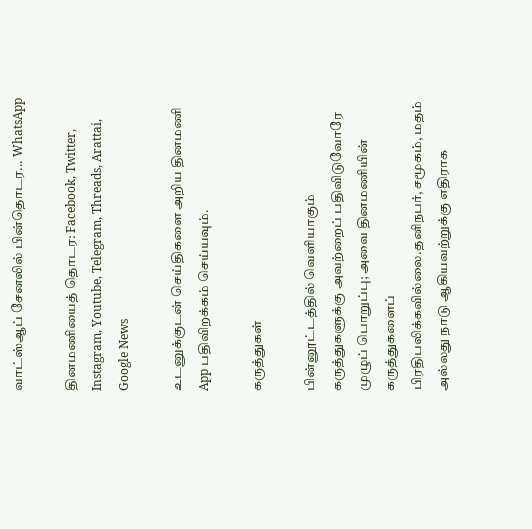வாட்ஸ்ஆப் சேனலில் பின்தொடர... WhatsApp

தினமணியைத் தொடர: Facebook, Twitter, Instagram, Youtube, Telegram, Threads, Arattai, Google News

உடனுக்குடன் செய்திகளை அறிய தினமணி App பதிவிறக்கம் செய்யவும்.

கருத்துகள்

பின்னூட்டத்தில் வெளியாகும் கருத்துகளுக்கு அவற்றைப் பதிவிடுவோரே முழுப் பொறுப்பு; அவை தினமணியின் கருத்துகளைப் பிரதிபலிக்கவில்லை.தனிநபர், சமூகம், மதம் அல்லது நாடு ஆகியவற்றுக்கு எதிராக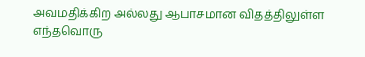அவமதிக்கிற அல்லது ஆபாசமான விதத்திலுள்ள எந்தவொரு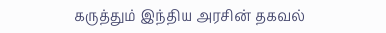கருத்தும் இந்திய அரசின் தகவல்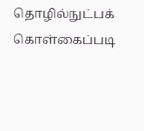தொழில்நுட்பக் கொள்கைப்படி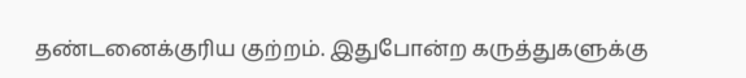தண்டனைக்குரிய குற்றம். இதுபோன்ற கருத்துகளுக்கு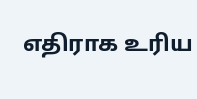எதிராக உரிய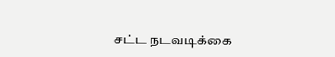சட்ட நடவடிக்கை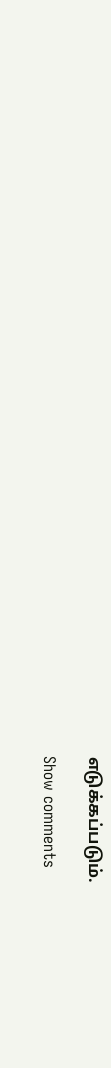எடுக்கப்படும்.

Show comments